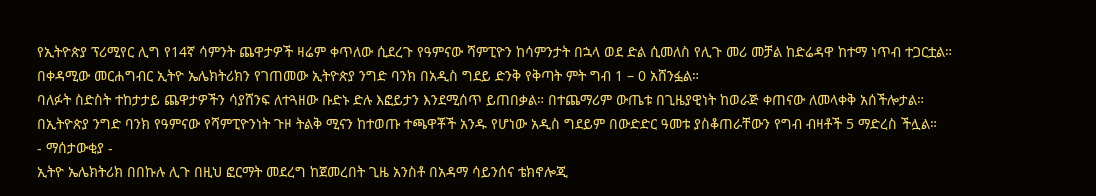የኢትዮጵያ ፕሪሚየር ሊግ የ14ኛ ሳምንት ጨዋታዎች ዛሬም ቀጥለው ሲደረጉ የዓምናው ሻምፒዮን ከሳምንታት በኋላ ወደ ድል ሲመለስ የሊጉ መሪ መቻል ከድሬዳዋ ከተማ ነጥብ ተጋርቷል።
በቀዳሚው መርሐግብር ኢትዮ ኤሌክትሪክን የገጠመው ኢትዮጵያ ንግድ ባንክ በአዲስ ግደይ ድንቅ የቅጣት ምት ግብ 1 – 0 አሸንፏል።
ባለፉት ስድስት ተከታታይ ጨዋታዎችን ሳያሸንፍ ለተጓዘው ቡድኑ ድሉ እፎይታን እንደሚሰጥ ይጠበቃል። በተጨማሪም ውጤቱ በጊዜያዊነት ከወራጅ ቀጠናው ለመላቀቅ አሰችሎታል።
በኢትዮጵያ ንግድ ባንክ የዓምናው የሻምፒዮንነት ጉዞ ትልቅ ሚናን ከተወጡ ተጫዋቾች አንዱ የሆነው አዲስ ግደይም በውድድር ዓመቱ ያስቆጠራቸውን የግብ ብዛቶች 5 ማድረስ ችሏል።
- ማሰታውቂያ -
ኢትዮ ኤሌክትሪክ በበኩሉ ሊጉ በዚህ ፎርማት መደረግ ከጀመረበት ጊዜ አንስቶ በአዳማ ሳይንሰና ቴክኖሎጂ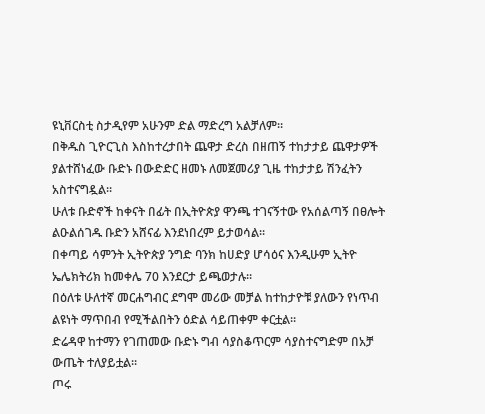ዩኒቨርስቲ ስታዲየም አሁንም ድል ማድረግ አልቻለም።
በቅዱስ ጊዮርጊስ እስከተረታበት ጨዋታ ድረስ በዘጠኝ ተከታታይ ጨዋታዎች ያልተሸነፈው ቡድኑ በውድድር ዘመኑ ለመጀመሪያ ጊዜ ተከታታይ ሽንፈትን አስተናግዷል።
ሁለቱ ቡድኖች ከቀናት በፊት በኢትዮጵያ ዋንጫ ተገናኝተው የአሰልጣኝ በፀሎት ልዑልሰገዱ ቡድን አሸናፊ እንደነበረም ይታወሳል።
በቀጣይ ሳምንት ኢትዮጵያ ንግድ ባንክ ከሀድያ ሆሳዕና እንዲሁም ኢትዮ ኤሌክትሪክ ከመቀሌ 70 እንደርታ ይጫወታሉ።
በዕለቱ ሁለተኛ መርሐግብር ደግሞ መሪው መቻል ከተከታዮቹ ያለውን የነጥብ ልዩነት ማጥበብ የሚችልበትን ዕድል ሳይጠቀም ቀርቷል።
ድሬዳዋ ከተማን የገጠመው ቡድኑ ግብ ሳያስቆጥርም ሳያስተናግድም በአቻ ውጤት ተለያይቷል።
ጦሩ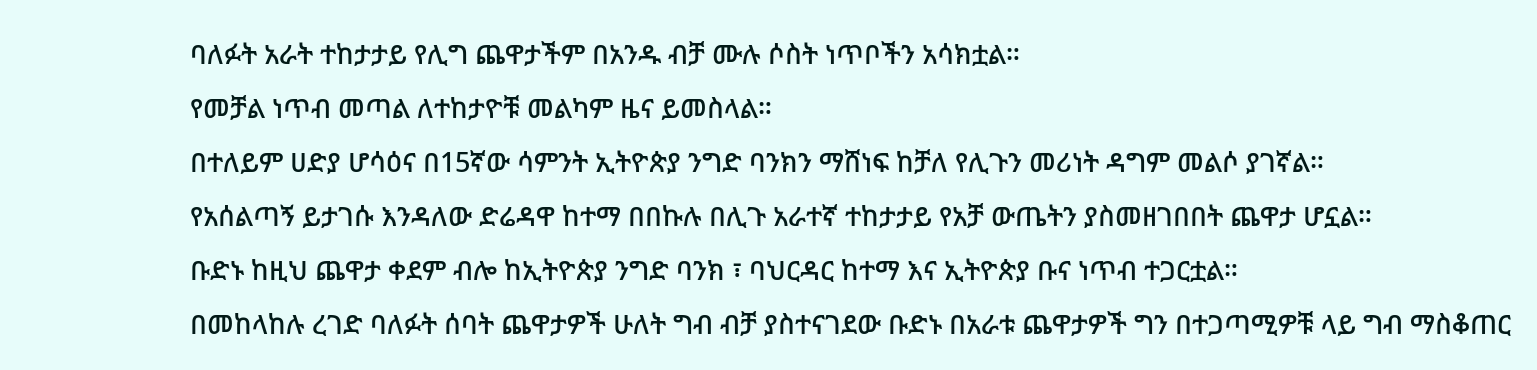ባለፉት አራት ተከታታይ የሊግ ጨዋታችም በአንዱ ብቻ ሙሉ ሶስት ነጥቦችን አሳክቷል።
የመቻል ነጥብ መጣል ለተከታዮቹ መልካም ዜና ይመስላል።
በተለይም ሀድያ ሆሳዕና በ15ኛው ሳምንት ኢትዮጵያ ንግድ ባንክን ማሸነፍ ከቻለ የሊጉን መሪነት ዳግም መልሶ ያገኛል።
የአሰልጣኝ ይታገሱ እንዳለው ድሬዳዋ ከተማ በበኩሉ በሊጉ አራተኛ ተከታታይ የአቻ ውጤትን ያስመዘገበበት ጨዋታ ሆኗል።
ቡድኑ ከዚህ ጨዋታ ቀደም ብሎ ከኢትዮጵያ ንግድ ባንክ ፣ ባህርዳር ከተማ እና ኢትዮጵያ ቡና ነጥብ ተጋርቷል።
በመከላከሉ ረገድ ባለፉት ሰባት ጨዋታዎች ሁለት ግብ ብቻ ያስተናገደው ቡድኑ በአራቱ ጨዋታዎች ግን በተጋጣሚዎቹ ላይ ግብ ማስቆጠር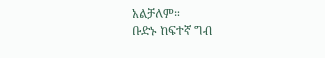አልቻለም።
ቡድኑ ከፍተኛ ግብ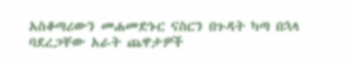አስቆጣሪውን መሐመድኑር ናስርን በጉዳት ካጣ በኋላ ባደረጋቸው አራት ጨዋታዎች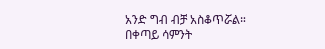አንድ ግብ ብቻ አስቆጥሯል።
በቀጣይ ሳምንት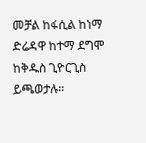መቻል ከፋሲል ከነማ ድሬዳዋ ከተማ ደግሞ ከቅዱስ ጊዮርጊስ ይጫወታሉ።